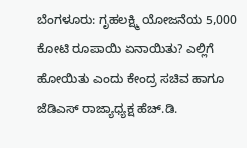ಬೆಂಗಳೂರು: ಗೃಹಲಕ್ಷ್ಮಿ ಯೋಜನೆಯ 5,000 ಕೋಟಿ ರೂಪಾಯಿ ಏನಾಯಿತು? ಎಲ್ಲಿಗೆ ಹೋಯಿತು ಎಂದು ಕೇಂದ್ರ ಸಚಿವ ಹಾಗೂ ಜೆಡಿಎಸ್ ರಾಜ್ಯಾಧ್ಯಕ್ಷ ಹೆಚ್.ಡಿ.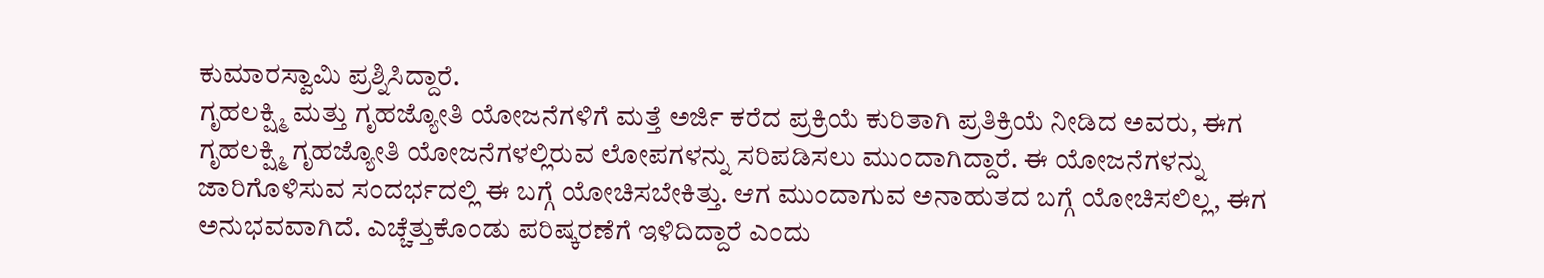ಕುಮಾರಸ್ವಾಮಿ ಪ್ರಶ್ನಿಸಿದ್ದಾರೆ.
ಗೃಹಲಕ್ಷ್ಮಿ ಮತ್ತು ಗೃಹಜ್ಯೋತಿ ಯೋಜನೆಗಳಿಗೆ ಮತ್ತೆ ಅರ್ಜಿ ಕರೆದ ಪ್ರಕ್ರಿಯೆ ಕುರಿತಾಗಿ ಪ್ರತಿಕ್ರಿಯೆ ನೀಡಿದ ಅವರು, ಈಗ ಗೃಹಲಕ್ಷ್ಮಿ ಗೃಹಜ್ಯೋತಿ ಯೋಜನೆಗಳಲ್ಲಿರುವ ಲೋಪಗಳನ್ನು ಸರಿಪಡಿಸಲು ಮುಂದಾಗಿದ್ದಾರೆ. ಈ ಯೋಜನೆಗಳನ್ನು ಜಾರಿಗೊಳಿಸುವ ಸಂದರ್ಭದಲ್ಲಿ ಈ ಬಗ್ಗೆ ಯೋಚಿಸಬೇಕಿತ್ತು. ಆಗ ಮುಂದಾಗುವ ಅನಾಹುತದ ಬಗ್ಗೆ ಯೋಚಿಸಲಿಲ್ಲ, ಈಗ ಅನುಭವವಾಗಿದೆ. ಎಚ್ಚೆತ್ತುಕೊಂಡು ಪರಿಷ್ಕರಣೆಗೆ ಇಳಿದಿದ್ದಾರೆ ಎಂದು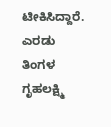ಟೀಕಿಸಿದ್ದಾರೆ.
ಎರಡು ತಿಂಗಳ ಗೃಹಲಕ್ಷ್ಮಿ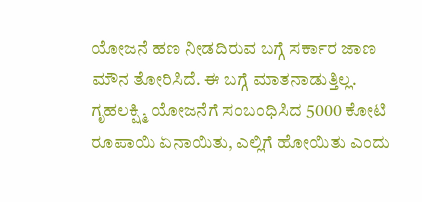ಯೋಜನೆ ಹಣ ನೀಡದಿರುವ ಬಗ್ಗೆ ಸರ್ಕಾರ ಜಾಣ ಮೌನ ತೋರಿಸಿದೆ. ಈ ಬಗ್ಗೆ ಮಾತನಾಡುತ್ತಿಲ್ಲ. ಗೃಹಲಕ್ಷ್ಮಿ ಯೋಜನೆಗೆ ಸಂಬಂಧಿಸಿದ 5000 ಕೋಟಿ ರೂಪಾಯಿ ಏನಾಯಿತು, ಎಲ್ಲಿಗೆ ಹೋಯಿತು ಎಂದು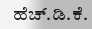ಹೆಚ್.ಡಿ.ಕೆ.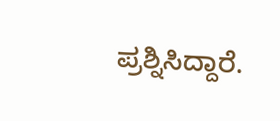ಪ್ರಶ್ನಿಸಿದ್ದಾರೆ.